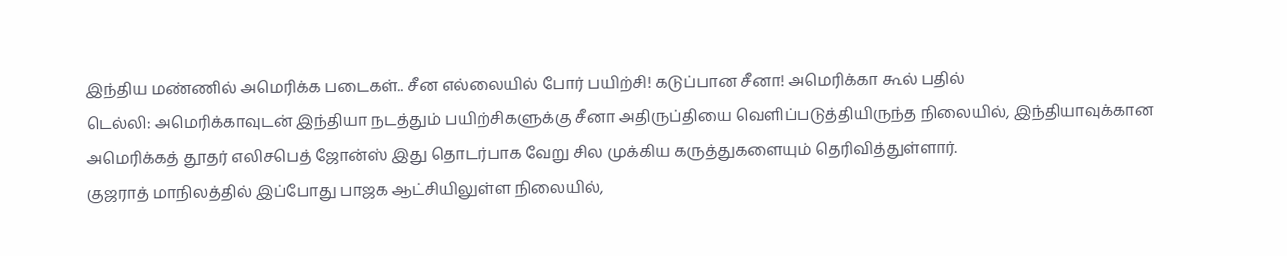இந்திய மண்ணில் அமெரிக்க படைகள்.. சீன எல்லையில் போர் பயிற்சி! கடுப்பான சீனா! அமெரிக்கா கூல் பதில்
டெல்லி: அமெரிக்காவுடன் இந்தியா நடத்தும் பயிற்சிகளுக்கு சீனா அதிருப்தியை வெளிப்படுத்தியிருந்த நிலையில், இந்தியாவுக்கான அமெரிக்கத் தூதர் எலிசபெத் ஜோன்ஸ் இது தொடர்பாக வேறு சில முக்கிய கருத்துகளையும் தெரிவித்துள்ளார்.
குஜராத் மாநிலத்தில் இப்போது பாஜக ஆட்சியிலுள்ள நிலையில்,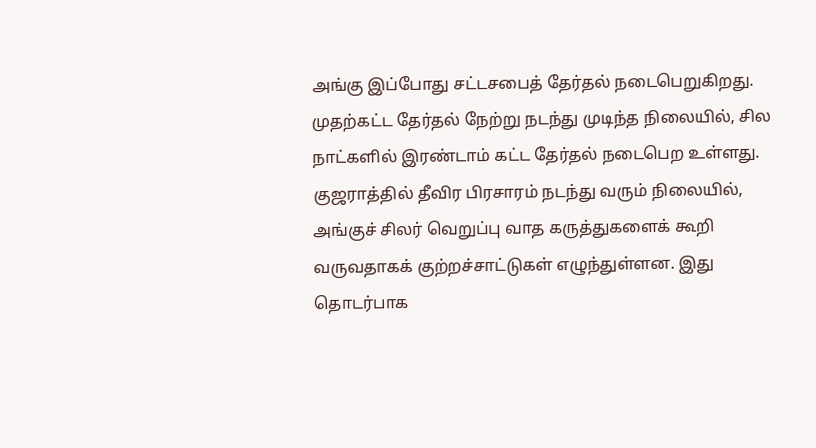அங்கு இப்போது சட்டசபைத் தேர்தல் நடைபெறுகிறது. முதற்கட்ட தேர்தல் நேற்று நடந்து முடிந்த நிலையில், சில நாட்களில் இரண்டாம் கட்ட தேர்தல் நடைபெற உள்ளது.
குஜராத்தில் தீவிர பிரசாரம் நடந்து வரும் நிலையில், அங்குச் சிலர் வெறுப்பு வாத கருத்துகளைக் கூறி வருவதாகக் குற்றச்சாட்டுகள் எழுந்துள்ளன. இது தொடர்பாக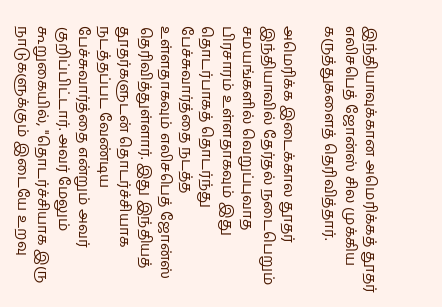இந்தியாவுக்கான அமெரிக்கத் தூதர் எலிசபெத் ஜோன்ஸ் சில முக்கிய கருத்துகளைத் தெரிவித்தார்.

அமெரிக்க இடைக்கால தூதர்
இந்தியாவில் தேர்தல் நடைபெறும் சமயங்களில் வெறுப்புவாத பிரசாரம் உள்ளதாகவும் இது தொடர்பாகத் தொடர்ந்து பேச்சுவார்த்தை நடத்த உள்ளதாகவும் எலிசபெத் ஜோன்ஸ் தெரிவித்துள்ளார். இது இந்தியத் தூதர்களுடன் தொடர்ச்சியாக நடத்தப்பட வேண்டிய பேச்சுவார்த்தை என்றும் அவர் குறிப்பிட்டார். அவர் மேலும் கூறுகையில், "தொடர்ச்சியாக இரு நாடுகளுக்கும் இடையே உறவு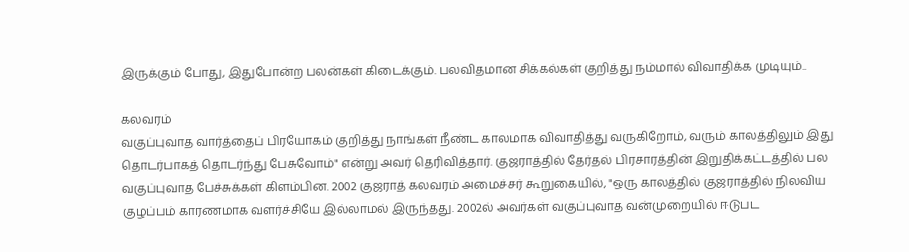இருக்கும் போது, இதுபோன்ற பலன்கள் கிடைக்கும். பலவிதமான சிக்கல்கள் குறித்து நம்மால் விவாதிக்க முடியும்..

கலவரம்
வகுப்புவாத வார்த்தைப் பிரயோகம் குறித்து நாங்கள் நீண்ட காலமாக விவாதித்து வருகிறோம், வரும் காலத்திலும் இது தொடர்பாகத் தொடர்ந்து பேசுவோம்" என்று அவர் தெரிவித்தார். குஜராத்தில் தேர்தல் பிரசாரத்தின் இறுதிக்கட்டத்தில் பல வகுப்புவாத பேச்சுக்கள் கிளம்பின. 2002 குஜராத் கலவரம் அமைச்சர் கூறுகையில், "ஒரு காலத்தில் குஜராத்தில் நிலவிய குழப்பம் காரணமாக வளர்ச்சியே இல்லாமல் இருந்தது. 2002ல் அவர்கள் வகுப்புவாத வன்முறையில் ஈடுபட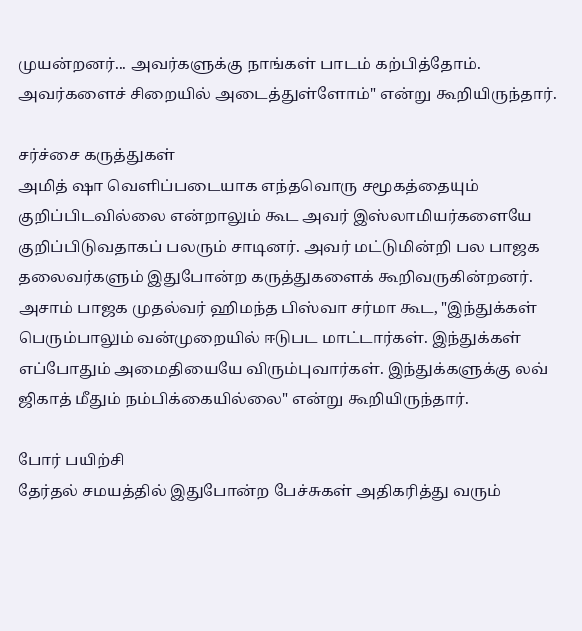முயன்றனர்... அவர்களுக்கு நாங்கள் பாடம் கற்பித்தோம். அவர்களைச் சிறையில் அடைத்துள்ளோம்" என்று கூறியிருந்தார்.

சர்ச்சை கருத்துகள்
அமித் ஷா வெளிப்படையாக எந்தவொரு சமூகத்தையும் குறிப்பிடவில்லை என்றாலும் கூட அவர் இஸ்லாமியர்களையே குறிப்பிடுவதாகப் பலரும் சாடினர். அவர் மட்டுமின்றி பல பாஜக தலைவர்களும் இதுபோன்ற கருத்துகளைக் கூறிவருகின்றனர். அசாம் பாஜக முதல்வர் ஹிமந்த பிஸ்வா சர்மா கூட, "இந்துக்கள் பெரும்பாலும் வன்முறையில் ஈடுபட மாட்டார்கள். இந்துக்கள் எப்போதும் அமைதியையே விரும்புவார்கள். இந்துக்களுக்கு லவ் ஜிகாத் மீதும் நம்பிக்கையில்லை" என்று கூறியிருந்தார்.

போர் பயிற்சி
தேர்தல் சமயத்தில் இதுபோன்ற பேச்சுகள் அதிகரித்து வரும்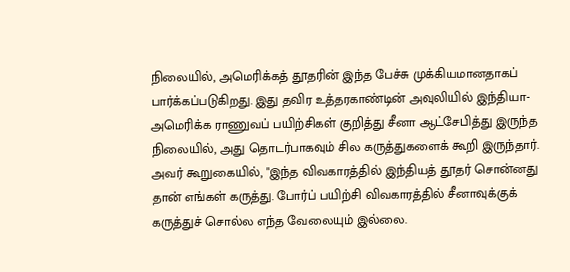நிலையில், அமெரிக்கத் தூதரின் இந்த பேச்சு முக்கியமானதாகப் பார்க்கப்படுகிறது. இது தவிர உத்தரகாண்டின் அவுலியில் இந்தியா-அமெரிக்க ராணுவப் பயிற்சிகள் குறித்து சீனா ஆட்சேபித்து இருந்த நிலையில், அது தொடர்பாகவும் சில கருத்துகளைக் கூறி இருந்தார். அவர் கூறுகையில், "இந்த விவகாரத்தில் இந்தியத் தூதர் சொன்னது தான் எங்கள் கருத்து. போர்ப் பயிற்சி விவகாரத்தில் சீனாவுக்குக் கருத்துச் சொல்ல எந்த வேலையும் இல்லை.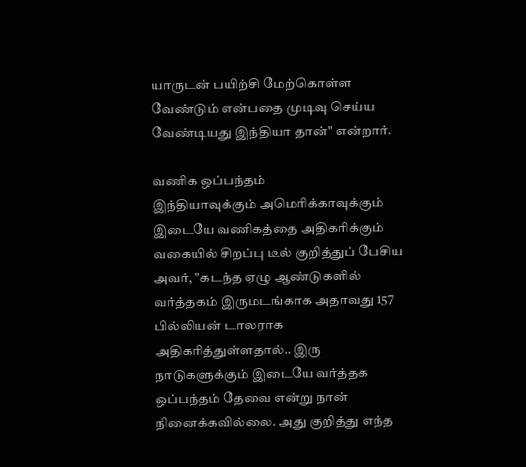யாருடன் பயிற்சி மேற்கொள்ள வேண்டும் என்பதை முடிவு செய்ய வேண்டியது இந்தியா தான்" என்றார்.

வணிக ஒப்பந்தம்
இந்தியாவுக்கும் அமெரிக்காவுக்கும் இடையே வணிகத்தை அதிகரிக்கும் வகையில் சிறப்பு டீல் குறித்துப் பேசிய அவர், "கடந்த ஏழு ஆண்டுகளில் வர்த்தகம் இருமடங்காக அதாவது 157 பில்லியன் டாலராக அதிகரித்துள்ளதால்.. இரு நாடுகளுக்கும் இடையே வர்த்தக ஒப்பந்தம் தேவை என்று நான் நினைக்கவில்லை. அது குறித்து எந்த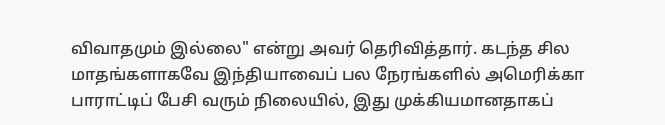விவாதமும் இல்லை" என்று அவர் தெரிவித்தார். கடந்த சில மாதங்களாகவே இந்தியாவைப் பல நேரங்களில் அமெரிக்கா பாராட்டிப் பேசி வரும் நிலையில், இது முக்கியமானதாகப்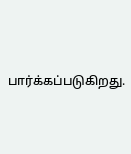பார்க்கப்படுகிறது.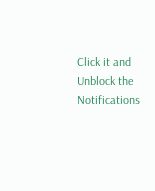Click it and Unblock the Notifications